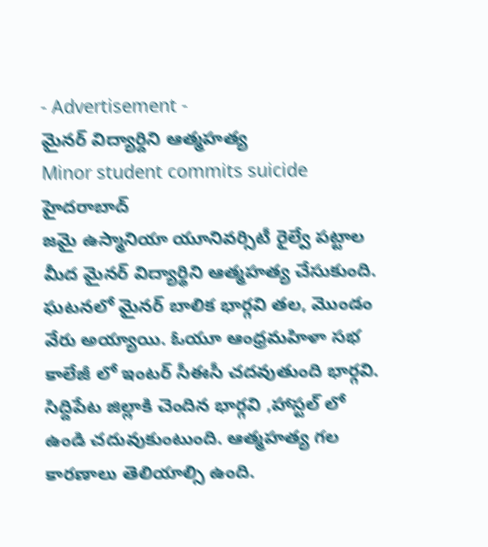- Advertisement -
మైనర్ విద్యార్దిని ఆత్మహత్య
Minor student commits suicide
హైదరాబాద్
జమై ఉస్మానియా యూనివర్సిటీ రైల్వే పట్టాల మీద మైనర్ విద్యార్థిని ఆత్మహత్య చేసుకుంది. ఘటనలో మైనర్ బాలిక భార్గవి తల, మొండం వేరు అయ్యాయి. ఓయూ ఆంధ్రమహిళా సభ కాలేజీ లో ఇంటర్ సీఈసీ చదవుతుంది భార్గవి. సిద్దిపేట జిల్లాకి చెందిన భార్గవి ,హాస్టల్ లో ఉండి చదువుకుంటుంది. ఆత్మహత్య గల కారణాలు తెలియాల్సి ఉంది.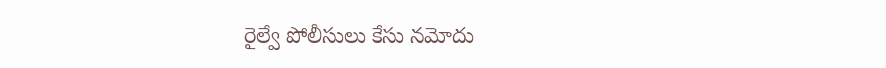రైల్వే పోలీసులు కేసు నమోదు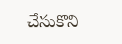చేసుకొని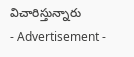విచారిస్తున్నారు
- Advertisement -